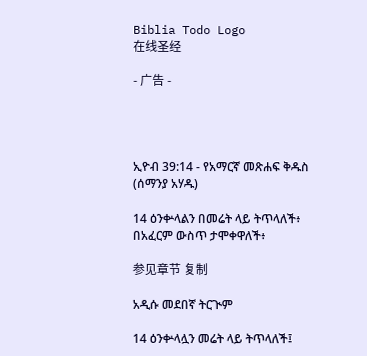Biblia Todo Logo
在线圣经

- 广告 -




ኢዮብ 39:14 - የአማርኛ መጽሐፍ ቅዱስ (ሰማንያ አሃዱ)

14 ዕንቍላልን በመሬት ላይ ትጥላለች፥ በአፈርም ውስጥ ታሞቀዋለች፥

参见章节 复制

አዲሱ መደበኛ ትርጒም

14 ዕንቍላሏን መሬት ላይ ትጥላለች፤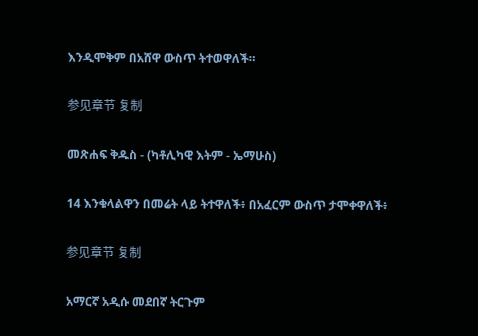እንዲሞቅም በአሸዋ ውስጥ ትተወዋለች።

参见章节 复制

መጽሐፍ ቅዱስ - (ካቶሊካዊ እትም - ኤማሁስ)

14 እንቁላልዋን በመሬት ላይ ትተዋለች፥ በአፈርም ውስጥ ታሞቀዋለች፥

参见章节 复制

አማርኛ አዲሱ መደበኛ ትርጉም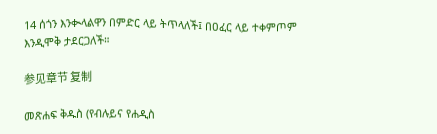14 ሰጎን እንቊላልዋን በምድር ላይ ትጥላለች፤ በዐፈር ላይ ተቀምጦም እንዲሞቅ ታደርጋለች።

参见章节 复制

መጽሐፍ ቅዱስ (የብሉይና የሐዲስ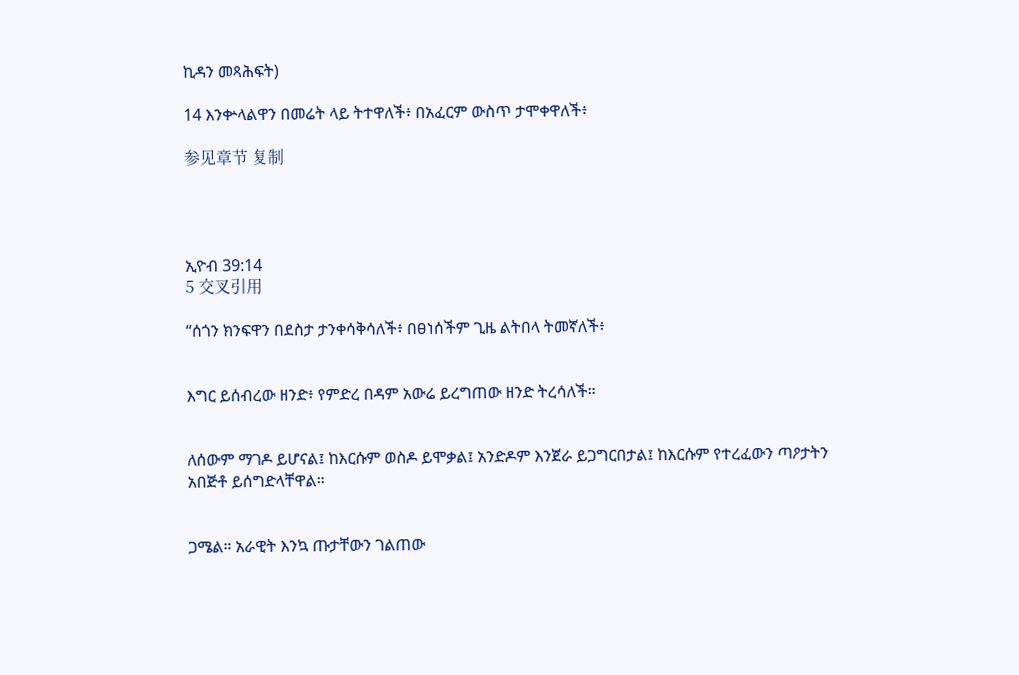ኪዳን መጻሕፍት)

14 እንቍላልዋን በመሬት ላይ ትተዋለች፥ በአፈርም ውስጥ ታሞቀዋለች፥

参见章节 复制




ኢዮብ 39:14
5 交叉引用

“ሰጎን ክንፍዋን በደስታ ታንቀሳቅሳለች፥ በፀነሰችም ጊዜ ልትበላ ትመኛለች፥


እግር ይሰብረው ዘንድ፥ የምድረ በዳም አውሬ ይረግጠው ዘንድ ትረሳለች።


ለሰውም ማገዶ ይሆናል፤ ከእርሱም ወስዶ ይሞቃል፤ አንድዶም እንጀራ ይጋግርበታል፤ ከእርሱም የተረፈውን ጣዖታትን አበጅቶ ይሰግድላቸዋል።


ጋሜል። አራዊት እንኳ ጡታቸውን ገልጠው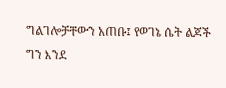ግልገሎቻቸውን አጠቡ፤ የወገኔ ሴት ልጆች ግን እንደ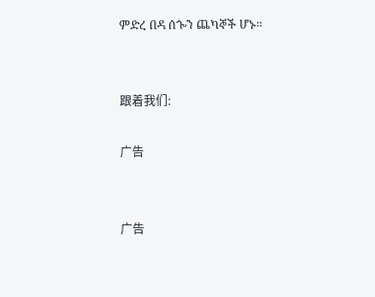ምድረ በዳ ሰጐን ጨካኞች ሆኑ።


跟着我们:

广告


广告